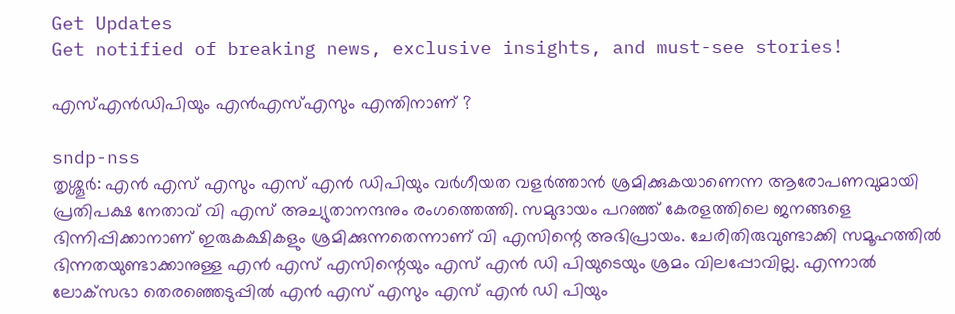Get Updates
Get notified of breaking news, exclusive insights, and must-see stories!

എസ്എന്‍ഡിപിയും എന്‍എസ്എസും എന്തിനാണ് ?

sndp-nss
തൃശ്ശൂര്‍: എന്‍ എസ് എസും എസ് എന്‍ ഡിപിയും വര്‍ഗീയത വളര്‍ത്താന്‍ ശ്രമിക്കുകയാണെന്ന ആരോപണവുമായി പ്രതിപക്ഷ നേതാവ് വി എസ് അച്യുതാനന്ദനും രംഗത്തെത്തി. സമുദായം പറഞ്ഞ് കേരളത്തിലെ ജനങ്ങളെ ഭിന്നിപ്പിക്കാനാണ് ഇരുകക്ഷികളും ശ്രമിക്കുന്നതെന്നാണ് വി എസിന്റെ അഭിപ്രായം. ചേരിതിരുവുണ്ടാക്കി സമൂഹത്തില്‍ ഭിന്നതയുണ്ടാക്കാനുള്ള എന്‍ എസ് എസിന്റെയും എസ് എന്‍ ഡി പിയുടെയും ശ്രമം വിലപ്പോവില്ല. എന്നാല്‍ ലോക്‌സഭാ തെരഞ്ഞെടുപ്പില്‍ എന്‍ എസ് എസും എസ് എന്‍ ഡി പിയും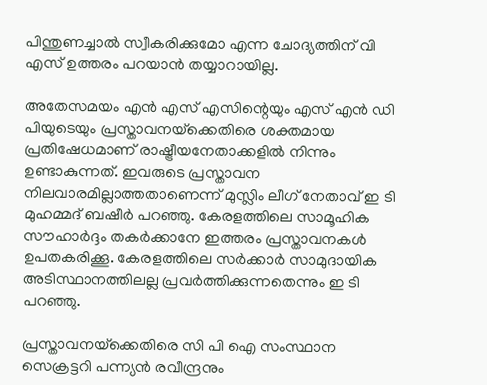പിന്തുണച്ചാല്‍ സ്വീകരിക്കുമോ എന്ന ചോദ്യത്തിന് വി എസ് ഉത്തരം പറയാന്‍ തയ്യാറായില്ല.

അതേസമയം എന്‍ എസ് എസിന്റെയും എസ് എന്‍ ഡി പിയുടെയും പ്രസ്താവനയ്‌ക്കെതിരെ ശക്തമായ പ്രതിഷേധമാണ് രാഷ്ട്രീയനേതാക്കളില്‍ നിന്നും ഉണ്ടാകുന്നത്. ഇവരുടെ പ്രസ്താവന നിലവാരമില്ലാത്തതാണെന്ന് മുസ്ലിം ലീഗ് നേതാവ് ഇ ടി മുഹമ്മദ് ബഷീര്‍ പറഞ്ഞു. കേരളത്തിലെ സാമൂഹിക സൗഹാര്‍ദ്ദം തകര്‍ക്കാനേ ഇത്തരം പ്രസ്താവനകള്‍ ഉപതകരിക്കൂ. കേരളത്തിലെ സര്‍ക്കാര്‍ സാമുദായിക അടിസ്ഥാനത്തിലല്ല പ്രവര്‍ത്തിക്കുന്നതെന്നും ഇ ടി പറഞ്ഞു.

പ്രസ്താവനയ്‌ക്കെതിരെ സി പി ഐ സംസ്ഥാന സെക്രട്ടറി പന്ന്യന്‍ രവീന്ദ്രനും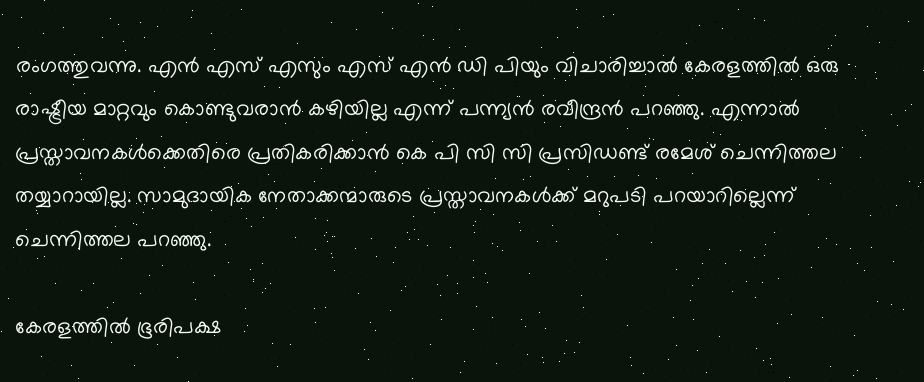രംഗത്തുവന്നു. എന്‍ എസ് എസും എസ് എന്‍ ഡി പിയും വിചാരിച്ചാല്‍ കേരളത്തില്‍ ഒരു രാഷ്ട്രീയ മാറ്റവും കൊണ്ടുവരാന്‍ കഴിയില്ല എന്ന് പന്ന്യന്‍ രവീന്ദ്രന്‍ പറഞ്ഞു. എന്നാല്‍ പ്രസ്താവനകള്‍ക്കെതിരെ പ്രതികരിക്കാന്‍ കെ പി സി സി പ്രസിഡണ്ട് രമേശ് ചെന്നിത്തല തയ്യാറായില്ല. സാമുദായിക നേതാക്കന്മാരുടെ പ്രസ്താവനകള്‍ക്ക് മറുപടി പറയാറില്ലെന്ന് ചെന്നിത്തല പറഞ്ഞു.

കേരളത്തില്‍ ഭൂരിപക്ഷ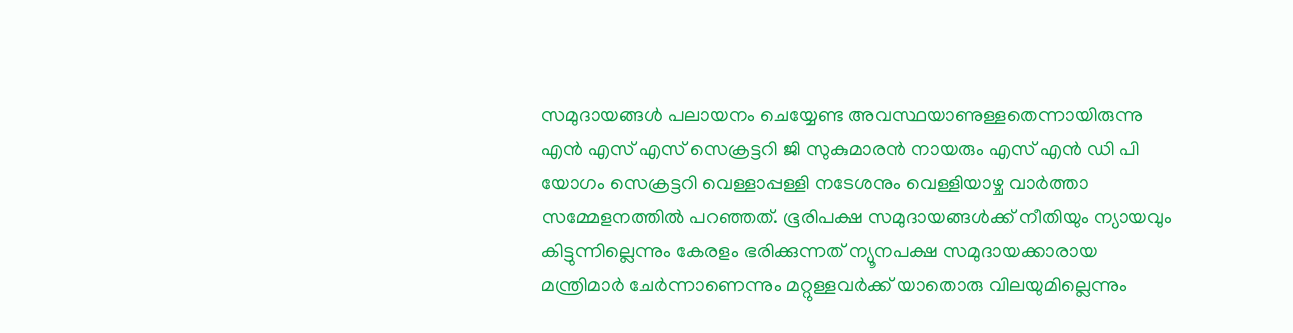സമുദായങ്ങള്‍ പലായനം ചെയ്യേണ്ട അവസ്ഥയാണുള്ളതെന്നായിരുന്നു എന്‍ എസ് എസ് സെക്രട്ടറി ജി സുകുമാരന്‍ നായരും എസ് എന്‍ ഡി പി യോഗം സെക്രട്ടറി വെള്ളാപ്പള്ളി നടേശനും വെള്ളിയാഴ്ച വാര്‍ത്താ സമ്മേളനത്തില്‍ പറഞ്ഞത്. ഭൂരിപക്ഷ സമുദായങ്ങള്‍ക്ക് നീതിയും ന്യായവും കിട്ടുന്നില്ലെന്നും കേരളം ഭരിക്കുന്നത് ന്യൂനപക്ഷ സമുദായക്കാരായ മന്ത്രിമാര്‍ ചേര്‍ന്നാണെന്നും മറ്റുള്ളവര്‍ക്ക് യാതൊരു വിലയുമില്ലെന്നും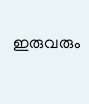ഇരുവരും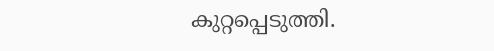കുറ്റപ്പെടുത്തി.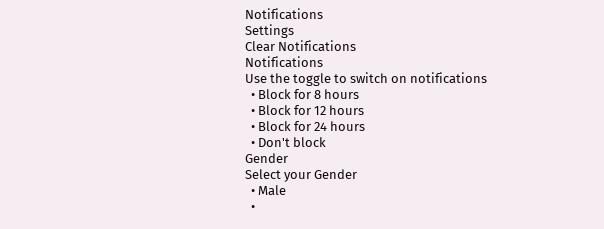Notifications
Settings
Clear Notifications
Notifications
Use the toggle to switch on notifications
  • Block for 8 hours
  • Block for 12 hours
  • Block for 24 hours
  • Don't block
Gender
Select your Gender
  • Male
  •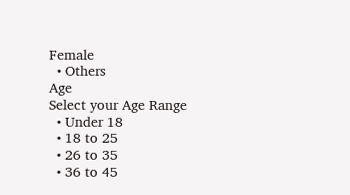Female
  • Others
Age
Select your Age Range
  • Under 18
  • 18 to 25
  • 26 to 35
  • 36 to 45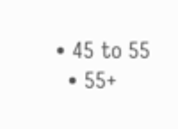• 45 to 55
  • 55+